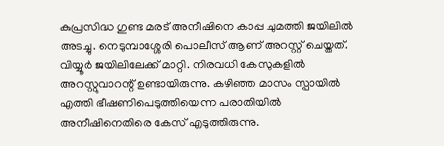കുപ്രസിദ്ധ ഗുണ്ട മരട് അനീഷിനെ കാപ്പ ചുമത്തി ജയിലില്‍ അടച്ചു. നെടുമ്പാശ്ശേരി പൊലീസ് ആണ് അറസ്റ്റ് ചെയ്തത്. വിയ്യൂര്‍ ജയിലിലേക്ക് മാറ്റി. നിരവധി കേസുകളില്‍ അറസ്റ്റുവാറന്റ് ഉണ്ടായിരുന്നു. കഴിഞ്ഞ മാസം സ്പായില്‍ എത്തി ഭീഷണിപെടുത്തിയെന്ന പരാതിയില്‍ അനീഷിനെതിരെ കേസ് എടുത്തിരുന്നു.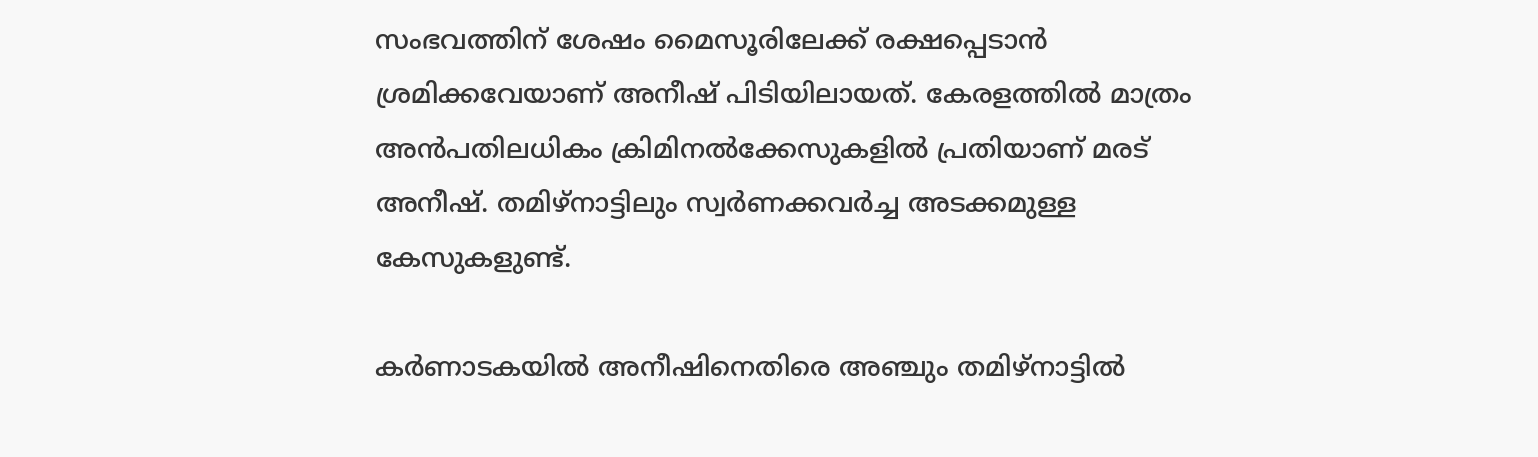സംഭവത്തിന് ശേഷം മൈസൂരിലേക്ക് രക്ഷപ്പെടാന്‍ ശ്രമിക്കവേയാണ് അനീഷ് പിടിയിലായത്. കേരളത്തില്‍ മാത്രം അന്‍പതിലധികം ക്രിമിനല്‍ക്കേസുകളില്‍ പ്രതിയാണ് മരട് അനീഷ്. തമിഴ്നാട്ടിലും സ്വര്‍ണക്കവര്‍ച്ച അടക്കമുള്ള കേസുകളുണ്ട്.

കര്‍ണാടകയില്‍ അനീഷിനെതിരെ അഞ്ചും തമിഴ്‌നാട്ടില്‍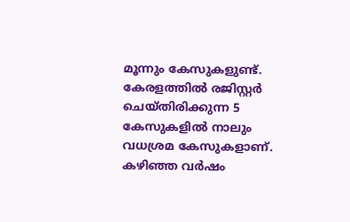മൂന്നും കേസുകളുണ്ട്. കേരളത്തില്‍ രജിസ്റ്റര്‍ ചെയ്തിരിക്കുന്ന 5 കേസുകളില്‍ നാലും വധശ്രമ കേസുകളാണ്. കഴിഞ്ഞ വര്‍ഷം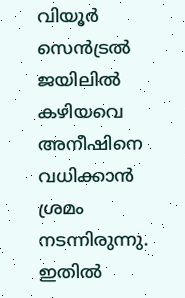വിയൂര്‍ സെന്‍ട്രല്‍ ജയിലില്‍ കഴിയവെ അനീഷിനെ വധിക്കാന്‍ ശ്രമം നടന്നിരുന്നു. ഇതില്‍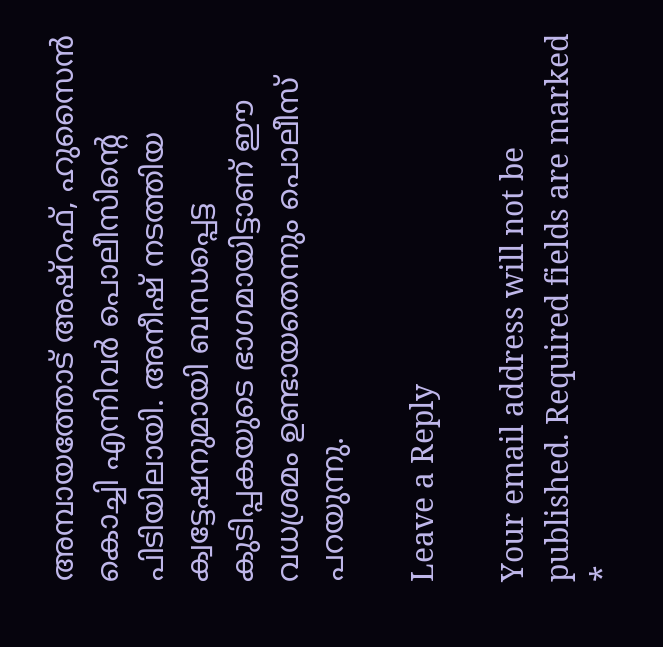അമ്പായത്തോട് അഷ്‌റഫ്, ഹുസൈന്‍ കൊച്ചി എന്നിവര്‍ പൊലീസിന്റെ പിടിയിലായി. അനീഷ് നടത്തിയ ക്വട്ടേഷനുമായി ബന്ധപ്പെട്ട കുടിപ്പകയുടെ ഭാഗമായിട്ടാണ് ഈ വധശ്രമം ഉണ്ടായതെന്നും പൊലീസ് പറയുന്നു.

Leave a Reply

Your email address will not be published. Required fields are marked *